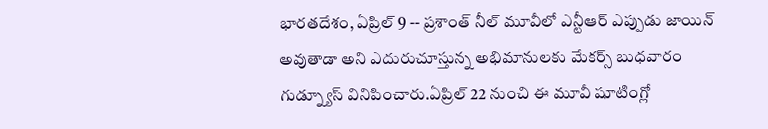భారతదేశం, ఏప్రిల్ 9 -- ప్రశాంత్ నీల్ మూవీలో ఎన్టీఆర్ ఎప్పుడు జాయిన్ అవుతాడా అని ఎదురుచూస్తున్న అభిమానులకు మేకర్స్ బుధవారం గుడ్న్యూస్ వినిపించారు.ఏప్రిల్ 22 నుంచి ఈ మూవీ షూటింగ్లో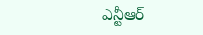ఎన్టీఆర్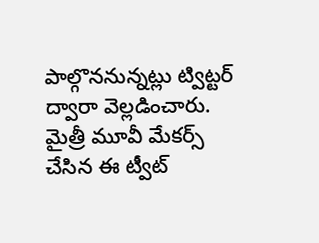పాల్గొననున్నట్లు ట్విట్టర్ ద్వారా వెల్లడించారు. మైత్రీ మూవీ మేకర్స్ చేసిన ఈ ట్వీట్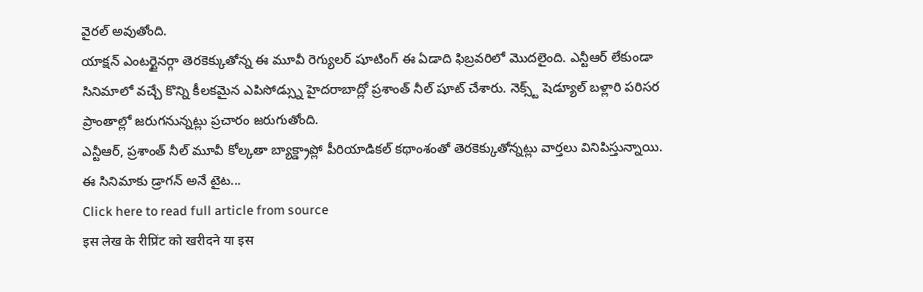వైరల్ అవుతోంది.
యాక్షన్ ఎంటర్టైనర్గా తెరకెక్కుతోన్న ఈ మూవీ రెగ్యులర్ షూటింగ్ ఈ ఏడాది ఫిబ్రవరిలో మొదలైంది. ఎన్టీఆర్ లేకుండా సినిమాలో వచ్చే కొన్ని కీలకమైన ఎపిసోడ్స్ను హైదరాబాద్లో ప్రశాంత్ నీల్ షూట్ చేశారు. నెక్స్ట్ షెడ్యూల్ బళ్లారి పరిసర ప్రాంతాల్లో జరుగనున్నట్లు ప్రచారం జరుగుతోంది.
ఎన్టీఆర్, ప్రశాంత్ నీల్ మూవీ కోల్కతా బ్యాక్డ్రాప్లో పీరియాడికల్ కథాంశంతో తెరకెక్కుతోన్నట్లు వార్తలు వినిపిస్తున్నాయి. ఈ సినిమాకు డ్రాగన్ అనే టైట...
Click here to read full article from source
इस लेख के रीप्रिंट को खरीदने या इस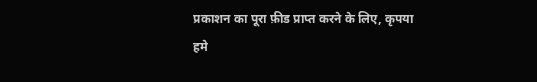प्रकाशन का पूरा फ़ीड प्राप्त करने के लिए, कृपया
हमे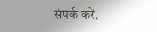संपर्क करें.